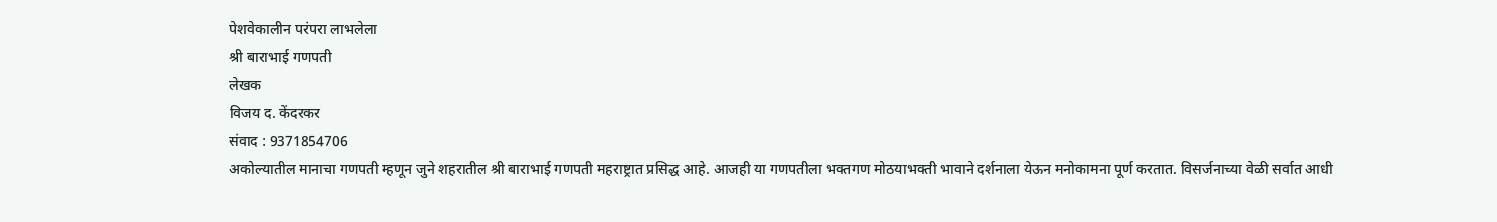पेशवेकालीन परंपरा लाभलेला
श्री बाराभाई गणपती
लेखक
विजय द. केंदरकर
संवाद : 9371854706
अकोल्यातील मानाचा गणपती म्हणून जुने शहरातील श्री बाराभाई गणपती महराष्ट्रात प्रसिद्ध आहे. आजही या गणपतीला भक्तगण मोठयाभक्ती भावाने दर्शनाला येऊन मनोकामना पूर्ण करतात. विसर्जनाच्या वेळी सर्वात आधी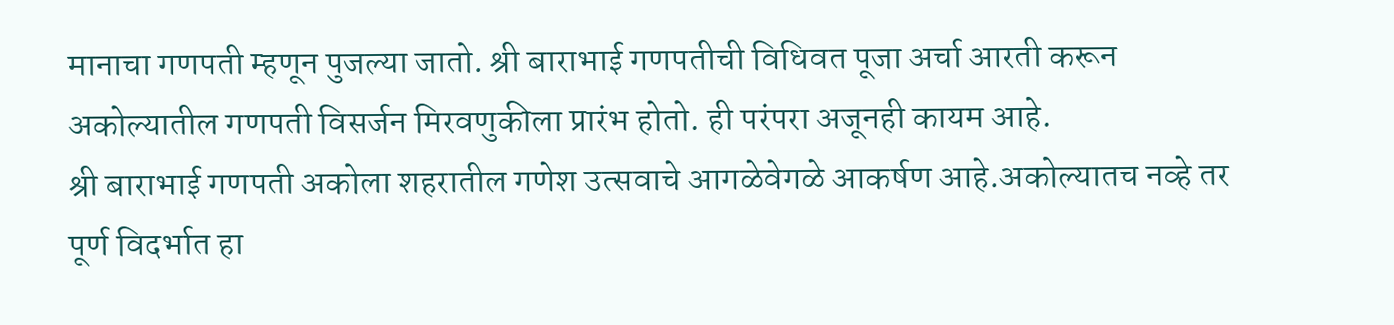मानाचा गणपती म्हणून पुजल्या जातो. श्री बाराभाई गणपतीची विधिवत पूजा अर्चा आरती करून अकोल्यातील गणपती विसर्जन मिरवणुकीला प्रारंभ होतो. ही परंपरा अजूनही कायम आहे.
श्री बाराभाई गणपती अकोला शहरातील गणेश उत्सवाचे आगळेवेगळे आकर्षण आहे.अकोल्यातच नव्हे तर पूर्ण विदर्भात हा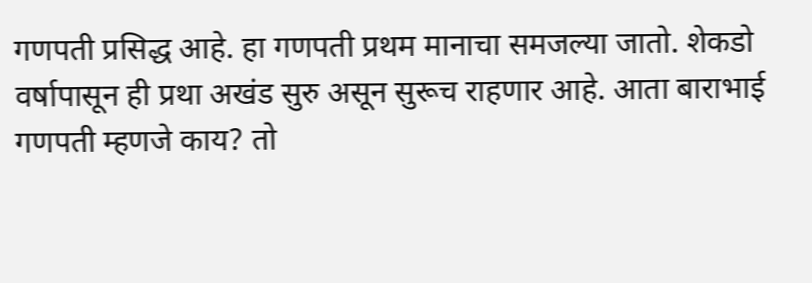गणपती प्रसिद्ध आहे. हा गणपती प्रथम मानाचा समजल्या जातो. शेकडो वर्षापासून ही प्रथा अखंड सुरु असून सुरूच राहणार आहे. आता बाराभाई गणपती म्हणजे काय? तो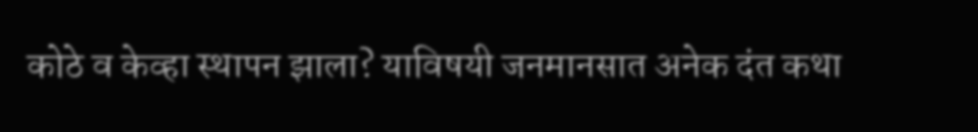कोठे व केव्हा स्थापन झाला? याविषयी जनमानसात अनेक दंत कथा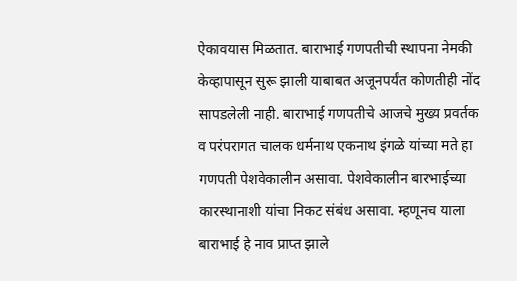ऐकावयास मिळतात. बाराभाई गणपतीची स्थापना नेमकी केव्हापासून सुरू झाली याबाबत अजूनपर्यंत कोणतीही नोंद सापडलेली नाही. बाराभाई गणपतीचे आजचे मुख्य प्रवर्तक व परंपरागत चालक धर्मनाथ एकनाथ इंगळे यांच्या मते हा गणपती पेशवेकालीन असावा. पेशवेकालीन बारभाईच्या कारस्थानाशी यांचा निकट संबंध असावा. म्हणूनच याला बाराभाई हे नाव प्राप्त झाले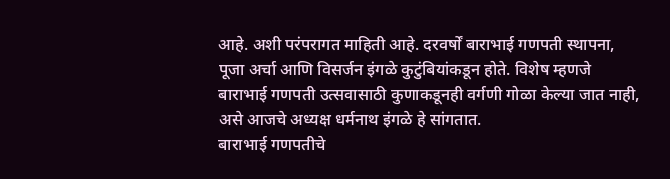आहे. अशी परंपरागत माहिती आहे. दरवर्षों बाराभाई गणपती स्थापना, पूजा अर्चा आणि विसर्जन इंगळे कुटुंबियांकडून होते. विशेष म्हणजे बाराभाई गणपती उत्सवासाठी कुणाकडूनही वर्गणी गोळा केल्या जात नाही, असे आजचे अध्यक्ष धर्मनाथ इंगळे हे सांगतात.
बाराभाई गणपतीचे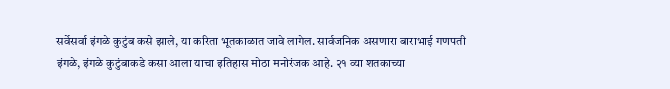सर्वेसर्वा इंगळे कुटुंब कसे झाले, या करिता भूतकाळात जावे लागेल. सार्वजनिक असणारा बाराभाई गणपती इंगळे, इंगळे कुटुंबाकडे कसा आला याचा इतिहास मोठा मनोरंजक आहे. २१ व्या शतकाच्या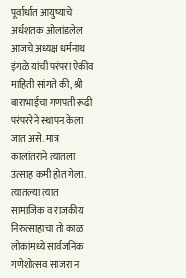पूर्वार्धात आयुष्याचे अर्धशतक ओलांडलेल आजचे अध्यक्ष धर्मनाथ इंगळे यांची परंपरा ऐकीव माहिती सांगते की, श्री बाराभाईचा गणपती रूढी परंपररेने स्थापन केला जात असे. मात्र कालांतराने त्यातला उत्साह कमी होत गेला. त्यातल्या त्यात सामाजिक व राजकीय निरुत्साहाचा तो काळ लोकांमध्ये सार्वजनिक गणेशोत्सव साजरा न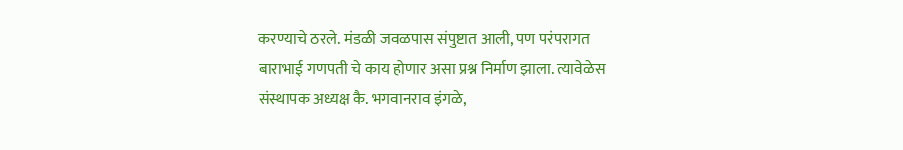करण्याचे ठरले. मंडळी जवळपास संपुष्टात आली, पण परंपरागत बाराभाई गणपती चे काय होणार असा प्रश्न निर्माण झाला. त्यावेळेस संस्थापक अध्यक्ष कै. भगवानराव इंगळे,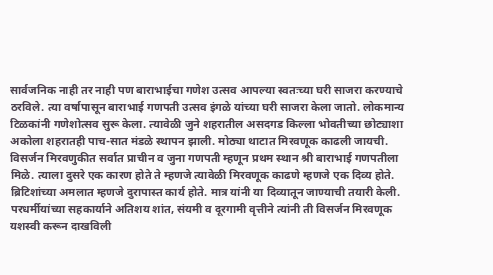सार्वजनिक नाही तर नाही पण बाराभाईचा गणेश उत्सव आपल्या स्वतःच्या घरी साजरा करण्याचे ठरविले. त्या वर्षापासून बाराभाई गणपती उत्सव इंगळे यांच्या घरी साजरा केला जातो. लोकमान्य टिळकांनी गणेशोत्सव सुरू केला. त्यावेळी जुने शहरातील असदगड किल्ला भोवतीच्या छोट्याशा अकोला शहरातही पाच-सात मंडळे स्थापन झाली. मोठ्या थाटात मिरवणूक काढली जायची. विसर्जन मिरवणुकीत सर्वात प्राचीन व जुना गणपती म्हणून प्रथम स्थान श्री बाराभाई गणपतीला मिळे. त्याला दुसरे एक कारण होते ते म्हणजे त्यावेळी मिरवणूक काढणे म्हणजे एक दिव्य होते.
ब्रिटिशांच्या अमलात म्हणजे दुरापास्त कार्य होते. मात्र यांनी या दिव्यातून जाण्याची तयारी केली. परधर्मीयांच्या सहकार्याने अतिशय शांत, संयमी व दूरगामी वृत्तीने त्यांनी ती विसर्जन मिरवणूक यशस्वी करून दाखविली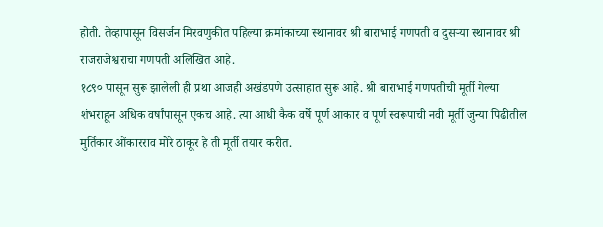होती. तेव्हापासून विसर्जन मिरवणुकीत पहिल्या क्रमांकाच्या स्थानावर श्री बाराभाई गणपती व दुसऱ्या स्थानावर श्री राजराजेश्वराचा गणपती अलिखित आहे.
१८९० पासून सुरू झालेली ही प्रथा आजही अखंडपणे उत्साहात सुरू आहे. श्री बाराभाई गणपतीची मूर्ती गेल्या शंभराहून अधिक वर्षांपासून एकच आहे. त्या आधी कैक वर्षे पूर्ण आकार व पूर्ण स्वरूपाची नवी मूर्ती जुन्या पिढीतील मुर्तिकार ओंकारराव मोरे ठाकूर हे ती मूर्ती तयार करीत.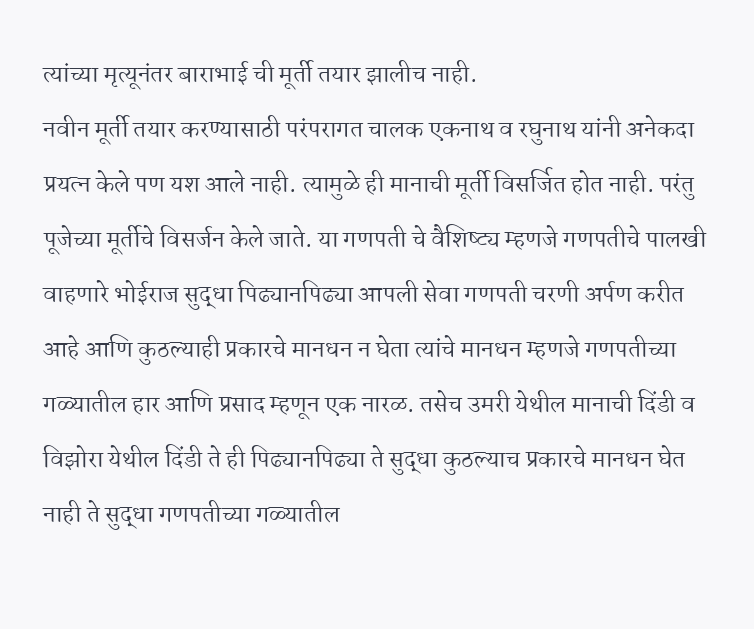त्यांच्या मृत्यूनंतर बाराभाई ची मूर्ती तयार झालीच नाही.
नवीन मूर्ती तयार करण्यासाठी परंपरागत चालक एकनाथ व रघुनाथ यांनी अनेकदा प्रयत्न केले पण यश आले नाही. त्यामुळे ही मानाची मूर्ती विसर्जित होत नाही. परंतु पूजेच्या मूर्तीचे विसर्जन केले जाते. या गणपती चे वैशिष्ट्य म्हणजे गणपतीचे पालखी वाहणारे भोईराज सुद्धा पिढ्यानपिढ्या आपली सेवा गणपती चरणी अर्पण करीत आहे आणि कुठल्याही प्रकारचे मानधन न घेता त्यांचे मानधन म्हणजे गणपतीच्या गळ्यातील हार आणि प्रसाद म्हणून एक नारळ. तसेच उमरी येथील मानाची दिंडी व विझोरा येथील दिंडी ते ही पिढ्यानपिढ्या ते सुद्धा कुठल्याच प्रकारचे मानधन घेत नाही ते सुद्धा गणपतीच्या गळ्यातील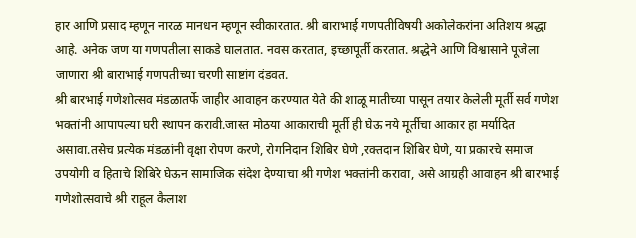हार आणि प्रसाद म्हणून नारळ मानधन म्हणून स्वीकारतात. श्री बाराभाई गणपतीविषयी अकोलेकरांना अतिशय श्रद्धा आहे. अनेक जण या गणपतीला साकडे घालतात. नवस करतात, इच्छापूर्ती करतात. श्रद्धेने आणि विश्वासाने पूजेला जाणारा श्री बाराभाई गणपतीच्या चरणी साष्टांग दंडवत.
श्री बारभाई गणेशोत्सव मंडळातर्फे जाहीर आवाहन करण्यात येते की शाळू मातीच्या पासून तयार केलेली मूर्ती सर्व गणेश भक्तांनी आपापल्या घरी स्थापन करावी.जास्त मोठया आकाराची मूर्ती ही घेऊ नये मूर्तीचा आकार हा मर्यादित असावा.तसेच प्रत्येक मंडळांनी वृक्षा रोपण करणे, रोगनिदान शिबिर घेणे ,रक्तदान शिबिर घेणे, या प्रकारचे समाज उपयोगी व हिताचे शिबिरे घेऊन सामाजिक संदेश देण्याचा श्री गणेश भक्तांनी करावा, असे आग्रही आवाहन श्री बारभाई गणेशोत्सवाचे श्री राहूल कैलाश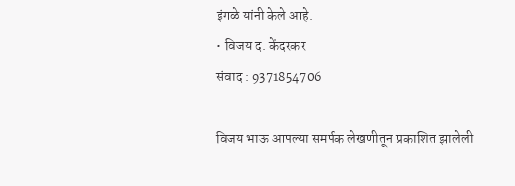इंगळे यांनी केले आहे.
• विजय द. केंदरकर
संवाद : 9371854706

विजय भाऊ आपल्या समर्पक लेखणीतून प्रकाशित झालेली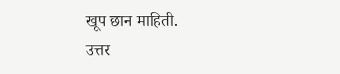खूप छान माहिती.
उत्तर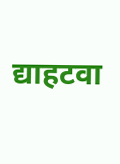द्याहटवा